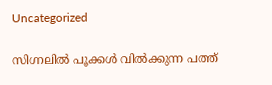Uncategorized

സിഗ്നലിൽ പൂക്കൾ വിൽക്കുന്ന പത്ത്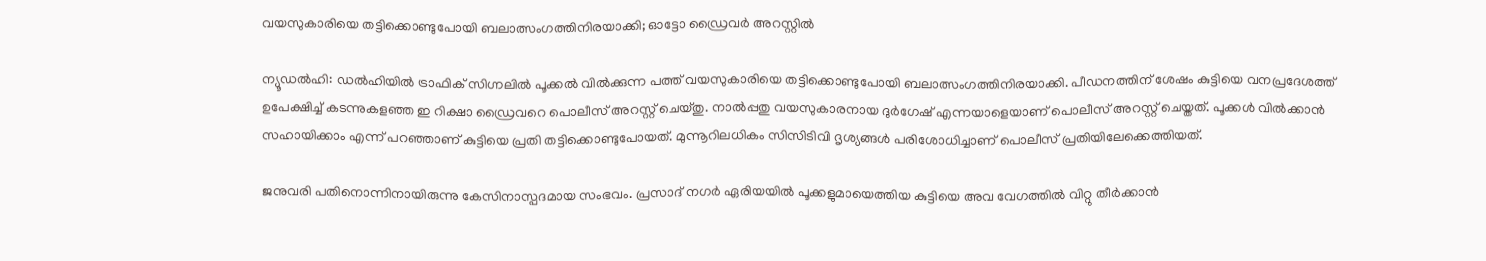വയസുകാരിയെ തട്ടിക്കൊണ്ടുപോയി ബലാത്സംഗത്തിനിരയാക്കി; ഓട്ടോ ഡ്രൈവർ അറസ്റ്റിൽ

ന്യൂഡല്‍ഹി: ഡല്‍ഹിയില്‍ ട്രാഫിക് സിഗ്നലില്‍ പൂക്കല്‍ വില്‍ക്കുന്ന പത്ത് വയസുകാരിയെ തട്ടിക്കൊണ്ടുപോയി ബലാത്സംഗത്തിനിരയാക്കി. പീഡനത്തിന് ശേഷം കുട്ടിയെ വനപ്രദേശത്ത് ഉപേക്ഷിച്ച് കടന്നുകളഞ്ഞ ഇ റിക്ഷാ ഡ്രൈവറെ പൊലീസ് അറസ്റ്റ് ചെയ്തു. നാല്‍പ്പതു വയസുകാരനായ ദുര്‍ഗേഷ് എന്നയാളെയാണ് പൊലീസ് അറസ്റ്റ് ചെയ്തത്. പൂക്കള്‍ വില്‍ക്കാന്‍ സഹായിക്കാം എന്ന് പറഞ്ഞാണ് കുട്ടിയെ പ്രതി തട്ടിക്കൊണ്ടുപോയത്. മുന്നൂറിലധികം സിസിടിവി ദൃശ്യങ്ങള്‍ പരിശോധിച്ചാണ് പൊലീസ് പ്രതിയിലേക്കെത്തിയത്.

ജനുവരി പതിനൊന്നിനായിരുന്നു കേസിനാസ്പദമായ സംഭവം. പ്രസാദ് നഗര്‍ ഏരിയയിൽ പൂക്കളുമായെത്തിയ കുട്ടിയെ അവ വേഗത്തിൽ വിറ്റു തീർക്കാൻ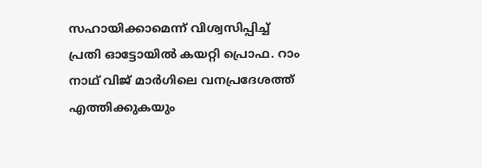സഹായിക്കാമെന്ന് വിശ്വസിപ്പിച്ച് പ്രതി ഓട്ടോയില്‍ കയറ്റി പ്രൊഫ. റാം നാഥ് വിജ് മാര്‍ഗിലെ വനപ്രദേശത്ത് എത്തിക്കുകയും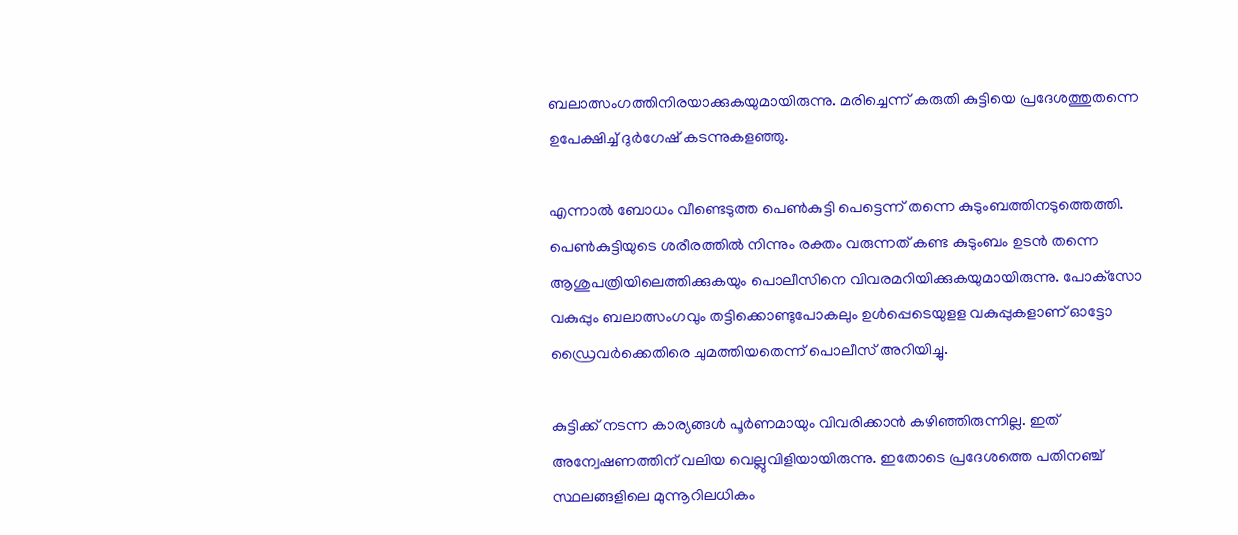ബലാത്സംഗത്തിനിരയാക്കുകയുമായിരുന്നു. മരിച്ചെന്ന് കരുതി കുട്ടിയെ പ്രദേശത്തുതന്നെ ഉപേക്ഷിച്ച് ദുർഗേഷ് കടന്നുകളഞ്ഞു.

എന്നാൽ ബോധം വീണ്ടെടുത്ത പെണ്‍കുട്ടി പെട്ടെന്ന് തന്നെ കുടുംബത്തിനടുത്തെത്തി. പെണ്‍കുട്ടിയുടെ ശരീരത്തില്‍ നിന്നും രക്തം വരുന്നത് കണ്ട കുടുംബം ഉടന്‍ തന്നെ ആശുപത്രിയിലെത്തിക്കുകയും പൊലീസിനെ വിവരമറിയിക്കുകയുമായിരുന്നു. പോക്‌സോ വകുപ്പും ബലാത്സംഗവും തട്ടിക്കൊണ്ടുപോകലും ഉള്‍പ്പെടെയുളള വകുപ്പുകളാണ് ഓട്ടോ ഡ്രൈവര്‍ക്കെതിരെ ചുമത്തിയതെന്ന് പൊലീസ് അറിയിച്ചു.

കുട്ടിക്ക് നടന്ന കാര്യങ്ങള്‍ പൂര്‍ണമായും വിവരിക്കാന്‍ കഴിഞ്ഞിരുന്നില്ല. ഇത് അന്വേഷണത്തിന് വലിയ വെല്ലുവിളിയായിരുന്നു. ഇതോടെ പ്രദേശത്തെ പതിനഞ്ച് സ്ഥലങ്ങളിലെ മുന്നൂറിലധികം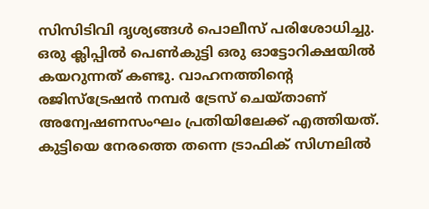സിസിടിവി ദൃശ്യങ്ങള്‍ പൊലീസ് പരിശോധിച്ചു. ഒരു ക്ലിപ്പില്‍ പെണ്‍കുട്ടി ഒരു ഓട്ടോറിക്ഷയില്‍ കയറുന്നത് കണ്ടു. വാഹനത്തിന്റെ രജിസ്‌ട്രേഷന്‍ നമ്പര്‍ ട്രേസ് ചെയ്താണ് അന്വേഷണസംഘം പ്രതിയിലേക്ക് എത്തിയത്. കുട്ടിയെ നേരത്തെ തന്നെ ട്രാഫിക് സിഗ്നലില്‍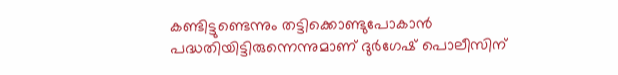കണ്ടിട്ടുണ്ടെന്നും തട്ടിക്കൊണ്ടുപോകാന്‍ പദ്ധതിയിട്ടിരുന്നെന്നുമാണ് ദുര്‍ഗേഷ് പൊലീസിന്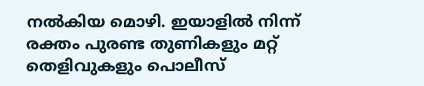നല്‍കിയ മൊഴി. ഇയാളില്‍ നിന്ന് രക്തം പുരണ്ട തുണികളും മറ്റ് തെളിവുകളും പൊലീസ്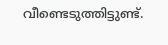വീണ്ടെടുത്തിട്ടുണ്ട്.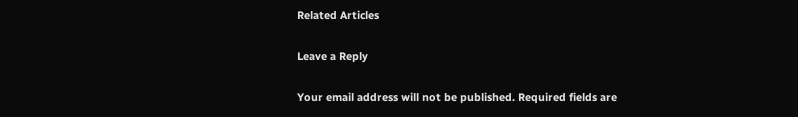Related Articles

Leave a Reply

Your email address will not be published. Required fields are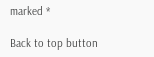marked *

Back to top button